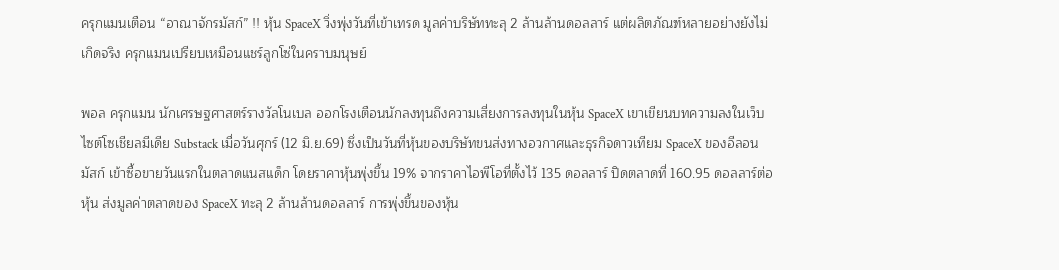ครุกแมนเตือน “อาณาจักรมัสก์” !! หุ้น SpaceX วิ่งพุ่งวันที่เข้าเทรด มูลค่าบริษัททะลุ 2 ล้านล้านดอลลาร์ แต่ผลิตภัณฑ์หลายอย่างยังไม่เกิดจริง ครุกแมนเปรียบเหมือนแชร์ลูกโซ่ในคราบมนุษย์

พอล ครุกแมน นักเศรษฐศาสตร์รางวัลโนเบล ออกโรงเตือนนักลงทุนถึงความเสี่ยงการลงทุนในหุ้น SpaceX เขาเขียนบทความลงในเว็บไซต์โซเชียลมีเดีย Substack เมื่อวันศุกร์ (12 มิ.ย.69) ซึ่งเป็นวันที่หุ้นของบริษัทขนส่งทางอวกาศและธุรกิจดาวเทียม SpaceX ของอีลอน มัสก์ เข้าซื้อขายวันแรกในตลาดแนสแด็ก โดยราคาหุ้นพุ่งขึ้น 19% จากราคาไอพีโอที่ตั้งไว้ 135 ดอลลาร์ ปิดตลาดที่ 160.95 ดอลลาร์ต่อหุ้น ส่งมูลค่าตลาดของ SpaceX ทะลุ 2 ล้านล้านดอลลาร์ การพุ่งขึ้นของหุ้น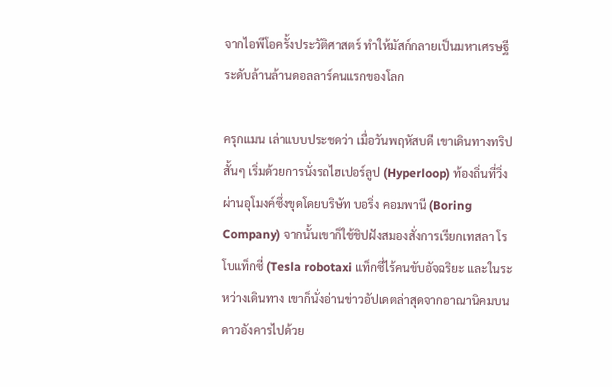จากไอพีโอครั้งประวัติศาสตร์ ทำให้มัสก์กลายเป็นมหาเศรษฐีระดับล้านล้านดอลลาร์คนแรกของโลก

ครุกแมน เล่าแบบประชดว่า เมื่อวันพฤหัสบดี เขาเดินทางทริปสั้นๆ เริ่มด้วยการนั่งรถไฮเปอร์ลูป (Hyperloop) ท้องถิ่นที่วิ่งผ่านอุโมงค์ซึ่งขุดโดยบริษัท บอริ่ง คอมพานี (Boring Company) จากนั้นเขาก็ใช้ชิปฝังสมองสั่งการเรียกเทสลา โรโบแท็กซี่ (Tesla robotaxi แท็กซี่ไร้คนขับอัจฉริยะ และในระหว่างเดินทาง เขาก็นั่งอ่านข่าวอัปเดตล่าสุดจากอาณานิคมบนดาวอังคารไปด้วย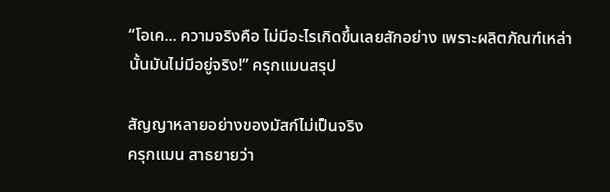“โอเค... ความจริงคือ ไม่มีอะไรเกิดขึ้นเลยสักอย่าง เพราะผลิตภัณฑ์เหล่านั้นมันไม่มีอยู่จริง!” ครุกแมนสรุป

สัญญาหลายอย่างของมัสก์ไม่เป็นจริง
ครุกแมน สาธยายว่า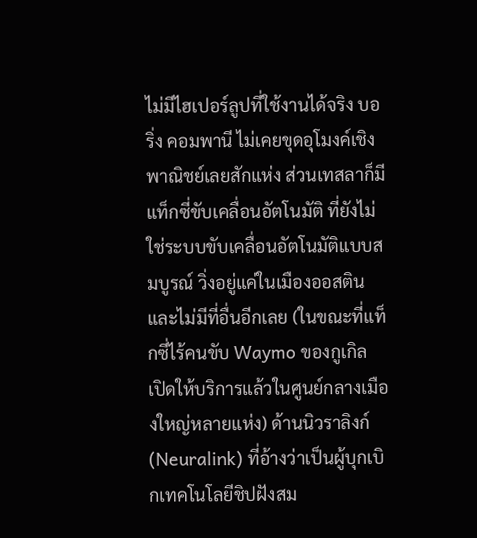ไม่มีไฮเปอร์ลูปที่ใช้งานได้จริง บอริ่ง คอมพานี ไม่เคยขุดอุโมงค์เชิงพาณิชย์เลยสักแห่ง ส่วนเทสลาก็มีแท็กซี่ขับเคลื่อนอัตโนมัติ ที่ยังไม่ใช่ระบบขับเคลื่อนอัตโนมัติแบบสมบูรณ์ วิ่งอยู่แค่ในเมืองออสติน และไม่มีที่อื่นอีกเลย (ในขณะที่แท็กซี่ไร้คนขับ Waymo ของกูเกิล เปิดให้บริการแล้วในศูนย์กลางเมืองใหญ่หลายแห่ง) ด้านนิวราลิงก์ (Neuralink) ที่อ้างว่าเป็นผู้บุกเบิกเทคโนโลยีชิปฝังสม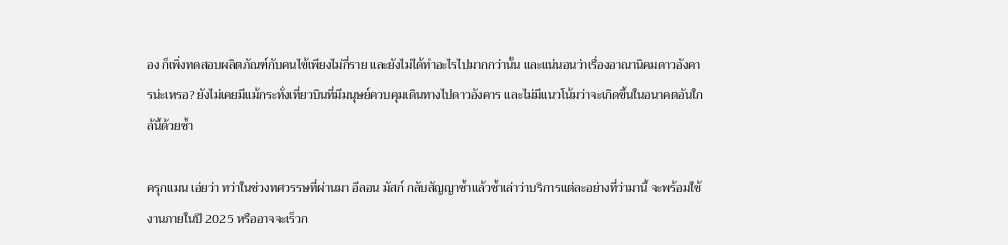อง ก็เพิ่งทดสอบผลิตภัณฑ์กับคนไข้เพียงไม่กี่ราย และยังไม่ได้ทำอะไรไปมากกว่านั้น และแน่นอนว่าเรื่องอาณานิคมดาวอังคารน่ะเหรอ? ยังไม่เคยมีแม้กระทั่งเที่ยวบินที่มีมนุษย์ควบคุมเดินทางไปดาวอังคาร และไม่มีแนวโน้มว่าจะเกิดขึ้นในอนาคตอันใกล้นี้ด้วยซ้ำ

ครุกแมน เอ่ยว่า ทว่าในช่วงทศวรรษที่ผ่านมา อีลอน มัสก์ กลับสัญญาซ้ำแล้วซ้ำเล่าว่าบริการแต่ละอย่างที่ว่ามานี้ จะพร้อมใช้งานภายในปี 2025 หรืออาจจะเร็วก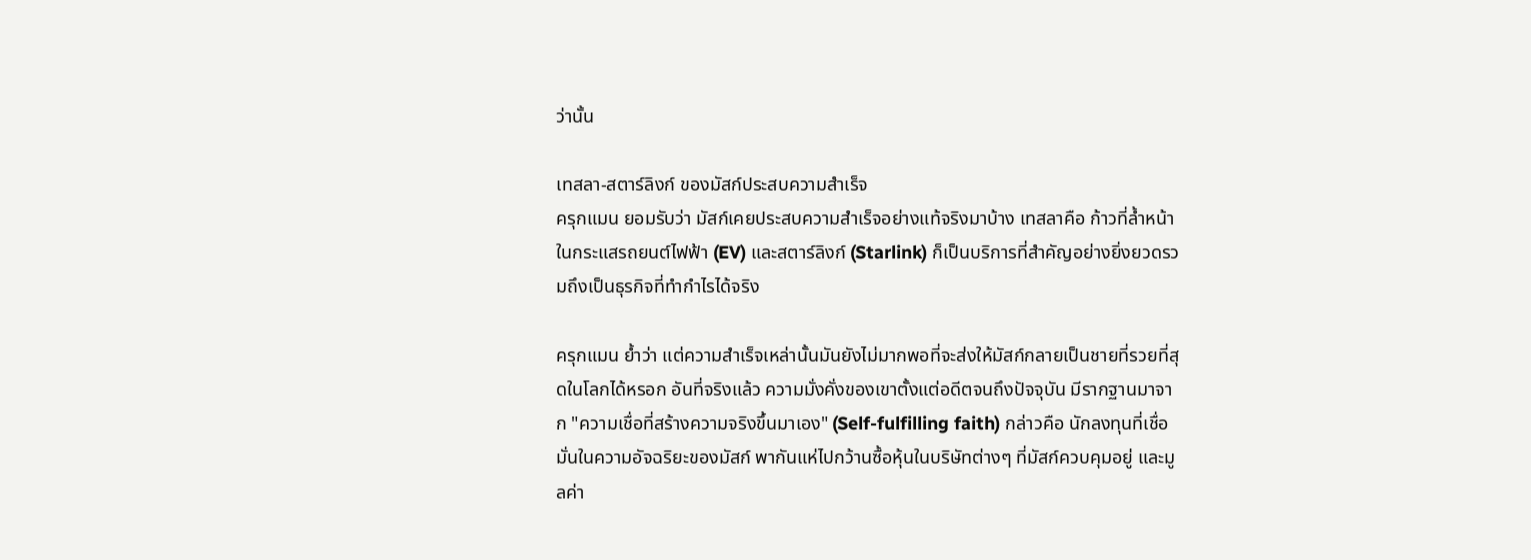ว่านั้น

เทสลา-สตาร์ลิงก์ ของมัสก์ประสบความสำเร็จ
ครุกแมน ยอมรับว่า มัสก์เคยประสบความสำเร็จอย่างแท้จริงมาบ้าง เทสลาคือ ก้าวที่ล้ำหน้าในกระแสรถยนต์ไฟฟ้า (EV) และสตาร์ลิงก์ (Starlink) ก็เป็นบริการที่สำคัญอย่างยิ่งยวดรวมถึงเป็นธุรกิจที่ทำกำไรได้จริง

ครุกแมน ย้ำว่า แต่ความสำเร็จเหล่านั้นมันยังไม่มากพอที่จะส่งให้มัสก์กลายเป็นชายที่รวยที่สุดในโลกได้หรอก อันที่จริงแล้ว ความมั่งคั่งของเขาตั้งแต่อดีตจนถึงปัจจุบัน มีรากฐานมาจาก "ความเชื่อที่สร้างความจริงขึ้นมาเอง" (Self-fulfilling faith) กล่าวคือ นักลงทุนที่เชื่อมั่นในความอัจฉริยะของมัสก์ พากันแห่ไปกว้านซื้อหุ้นในบริษัทต่างๆ ที่มัสก์ควบคุมอยู่ และมูลค่า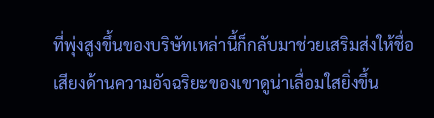ที่พุ่งสูงขึ้นของบริษัทเหล่านี้ก็กลับมาช่วยเสริมส่งให้ชื่อเสียงด้านความอัจฉริยะของเขาดูน่าเลื่อมใสยิ่งขึ้น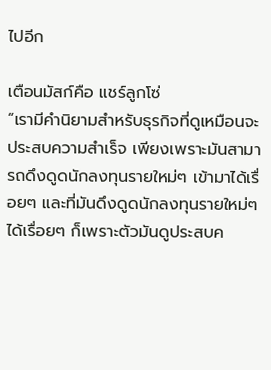ไปอีก

เตือนมัสก์คือ แชร์ลูกโซ่
“เรามีคำนิยามสำหรับธุรกิจที่ดูเหมือนจะประสบความสำเร็จ เพียงเพราะมันสามารถดึงดูดนักลงทุนรายใหม่ๆ เข้ามาได้เรื่อยๆ และที่มันดึงดูดนักลงทุนรายใหม่ๆ ได้เรื่อยๆ ก็เพราะตัวมันดูประสบค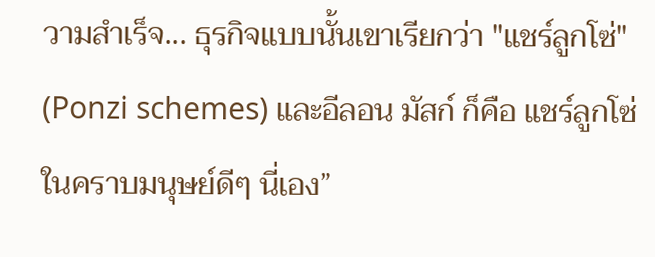วามสำเร็จ... ธุรกิจแบบนั้นเขาเรียกว่า "แชร์ลูกโซ่" (Ponzi schemes) และอีลอน มัสก์ ก็คือ แชร์ลูกโซ่ในคราบมนุษย์ดีๆ นี่เอง”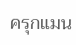ครุกแมน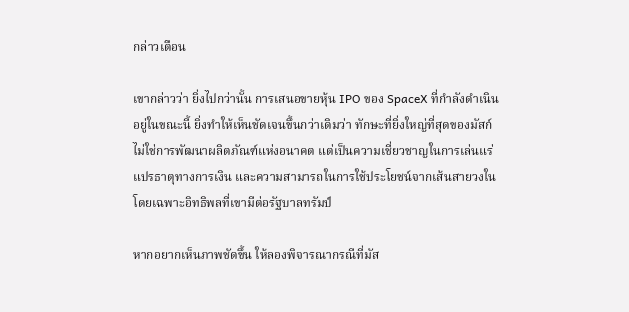กล่าวเตือน

เขากล่าวว่า ยิ่งไปกว่านั้น การเสนอขายหุ้น IPO ของ SpaceX ที่กำลังดำเนินอยู่ในขณะนี้ ยิ่งทำให้เห็นชัดเจนขึ้นกว่าเดิมว่า ทักษะที่ยิ่งใหญ่ที่สุดของมัสก์ไม่ใช่การพัฒนาผลิตภัณฑ์แห่งอนาคต แต่เป็นความเชี่ยวชาญในการเล่นแร่แปรธาตุทางการเงิน และความสามารถในการใช้ประโยชน์จากเส้นสายวงใน โดยเฉพาะอิทธิพลที่เขามีต่อรัฐบาลทรัมป์

หากอยากเห็นภาพชัดขึ้น ให้ลองพิจารณากรณีที่มัส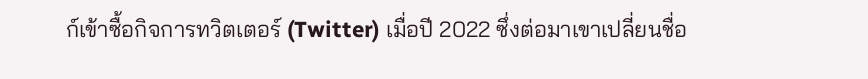ก์เข้าซื้อกิจการทวิตเตอร์ (Twitter) เมื่อปี 2022 ซึ่งต่อมาเขาเปลี่ยนชื่อ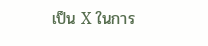เป็น X ในการ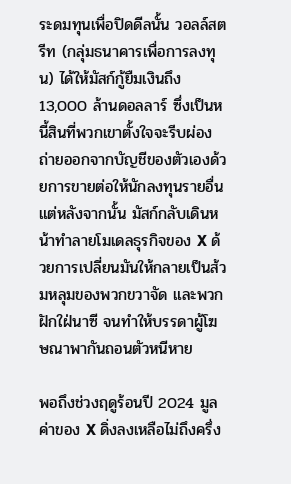ระดมทุนเพื่อปิดดีลนั้น วอลล์สตรีท (กลุ่มธนาคารเพื่อการลงทุน) ได้ให้มัสก์กู้ยืมเงินถึง 13,000 ล้านดอลลาร์ ซึ่งเป็นหนี้สินที่พวกเขาตั้งใจจะรีบผ่องถ่ายออกจากบัญชีของตัวเองด้วยการขายต่อให้นักลงทุนรายอื่น แต่หลังจากนั้น มัสก์กลับเดินหน้าทำลายโมเดลธุรกิจของ X ด้วยการเปลี่ยนมันให้กลายเป็นส้วมหลุมของพวกขวาจัด และพวกฝักใฝ่นาซี จนทำให้บรรดาผู้โฆษณาพากันถอนตัวหนีหาย

พอถึงช่วงฤดูร้อนปี 2024 มูลค่าของ X ดิ่งลงเหลือไม่ถึงครึ่ง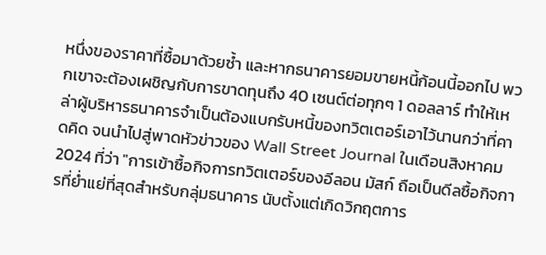หนึ่งของราคาที่ซื้อมาด้วยซ้ำ และหากธนาคารยอมขายหนี้ก้อนนี้ออกไป พวกเขาจะต้องเผชิญกับการขาดทุนถึง 40 เซนต์ต่อทุกๆ 1 ดอลลาร์ ทำให้เหล่าผู้บริหารธนาคารจำเป็นต้องแบกรับหนี้ของทวิตเตอร์เอาไว้นานกว่าที่คาดคิด จนนำไปสู่พาดหัวข่าวของ Wall Street Journal ในเดือนสิงหาคม 2024 ที่ว่า "การเข้าซื้อกิจการทวิตเตอร์ของอีลอน มัสก์ ถือเป็นดีลซื้อกิจการที่ย่ำแย่ที่สุดสำหรับกลุ่มธนาคาร นับตั้งแต่เกิดวิกฤตการ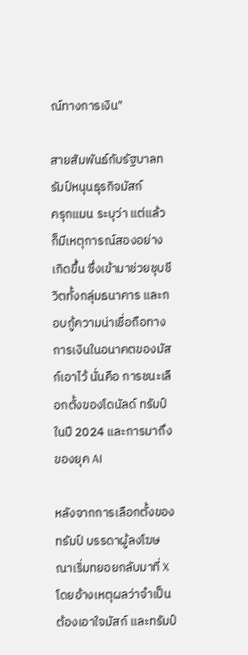ณ์ทางการเงิน"

สายสัมพันธ์กับรัฐบาลทรัมป์หนุนธุรกิจมัสก์
ครุกแมน ระบุว่า แต่แล้วก็มีเหตุการณ์สองอย่างเกิดขึ้น ซึ่งเข้ามาช่วยชุบชีวิตทั้งกลุ่มธนาคาร และกอบกู้ความน่าเชื่อถือทางการเงินในอนาคตของมัสก์เอาไว้ นั่นคือ การชนะเลือกตั้งของโดนัลด์ ทรัมป์ ในปี 2024 และการมาถึงของยุค AI

หลังจากการเลือกตั้งของทรัมป์ บรรดาผู้ลงโฆษณาเริ่มทยอยกลับมาที่ X โดยอ้างเหตุผลว่าจำเป็นต้องเอาใจมัสก์ และทรัมป์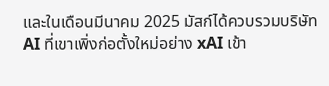และในเดือนมีนาคม 2025 มัสก์ได้ควบรวมบริษัท AI ที่เขาเพิ่งก่อตั้งใหม่อย่าง xAI เข้า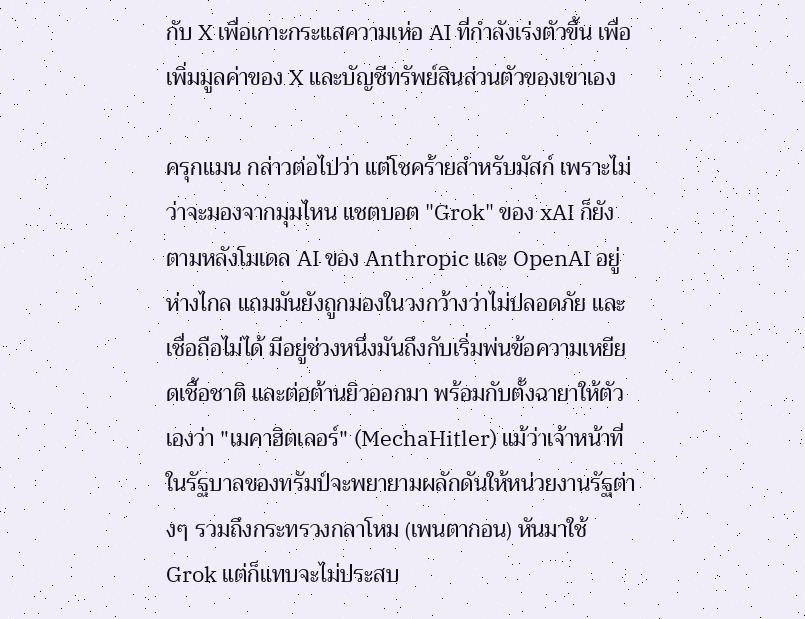กับ X เพื่อเกาะกระแสความเห่อ AI ที่กำลังเร่งตัวขึ้น เพื่อเพิ่มมูลค่าของ X และบัญชีทรัพย์สินส่วนตัวของเขาเอง

ครุกแมน กล่าวต่อไปว่า แต่โชคร้ายสำหรับมัสก์ เพราะไม่ว่าจะมองจากมุมไหน แชตบอต "Grok" ของ xAI ก็ยังตามหลังโมเดล AI ของ Anthropic และ OpenAI อยู่ห่างไกล แถมมันยังถูกมองในวงกว้างว่าไม่ปลอดภัย และเชื่อถือไม่ได้ มีอยู่ช่วงหนึ่งมันถึงกับเริ่มพ่นข้อความเหยียดเชื้อชาติ และต่อต้านยิวออกมา พร้อมกับตั้งฉายาให้ตัวเองว่า "เมคาฮิตเลอร์" (MechaHitler) แม้ว่าเจ้าหน้าที่ในรัฐบาลของทรัมป์จะพยายามผลักดันให้หน่วยงานรัฐต่างๆ รวมถึงกระทรวงกลาโหม (เพนตากอน) หันมาใช้ Grok แต่ก็แทบจะไม่ประสบ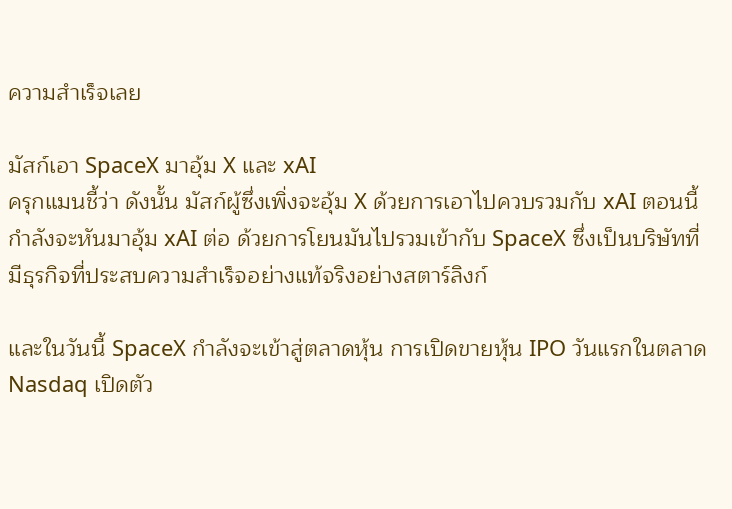ความสำเร็จเลย

มัสก์เอา SpaceX มาอุ้ม X และ xAI
ครุกแมนชี้ว่า ดังนั้น มัสก์ผู้ซึ่งเพิ่งจะอุ้ม X ด้วยการเอาไปควบรวมกับ xAI ตอนนี้กำลังจะหันมาอุ้ม xAI ต่อ ด้วยการโยนมันไปรวมเข้ากับ SpaceX ซึ่งเป็นบริษัทที่มีธุรกิจที่ประสบความสำเร็จอย่างแท้จริงอย่างสตาร์ลิงก์

และในวันนี้ SpaceX กำลังจะเข้าสู่ตลาดหุ้น การเปิดขายหุ้น IPO วันแรกในตลาด Nasdaq เปิดตัว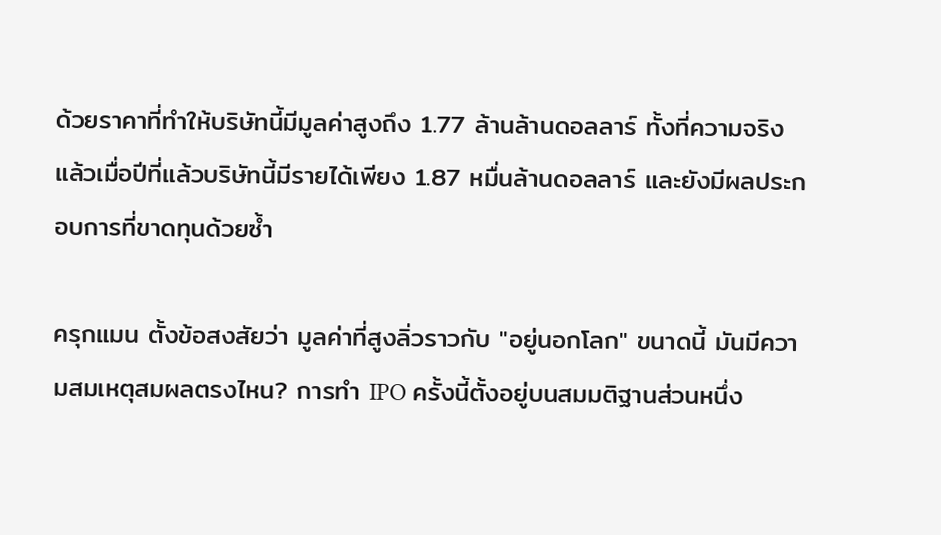ด้วยราคาที่ทำให้บริษัทนี้มีมูลค่าสูงถึง 1.77 ล้านล้านดอลลาร์ ทั้งที่ความจริงแล้วเมื่อปีที่แล้วบริษัทนี้มีรายได้เพียง 1.87 หมื่นล้านดอลลาร์ และยังมีผลประกอบการที่ขาดทุนด้วยซ้ำ

ครุกแมน ตั้งข้อสงสัยว่า มูลค่าที่สูงลิ่วราวกับ "อยู่นอกโลก" ขนาดนี้ มันมีความสมเหตุสมผลตรงไหน? การทำ IPO ครั้งนี้ตั้งอยู่บนสมมติฐานส่วนหนึ่ง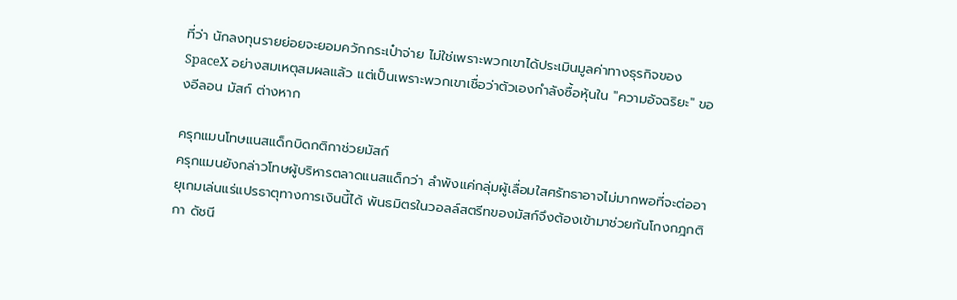ที่ว่า นักลงทุนรายย่อยจะยอมควักกระเป๋าจ่าย ไม่ใช่เพราะพวกเขาได้ประเมินมูลค่าทางธุรกิจของ SpaceX อย่างสมเหตุสมผลแล้ว แต่เป็นเพราะพวกเขาเชื่อว่าตัวเองกำลังซื้อหุ้นใน "ความอัจฉริยะ" ของอีลอน มัสก์ ต่างหาก

ครุกแมนโทษแนสแด็กบิดกติกาช่วยมัสก์
ครุกแมนยังกล่าวโทษผู้บริหารตลาดแนสแด็กว่า ลำพังแค่กลุ่มผู้เลื่อมใสศรัทธาอาจไม่มากพอที่จะต่ออายุเกมเล่นแร่แปรธาตุทางการเงินนี้ได้ พันธมิตรในวอลล์สตรีทของมัสก์จึงต้องเข้ามาช่วยกันโกงกฎกติกา ดัชนี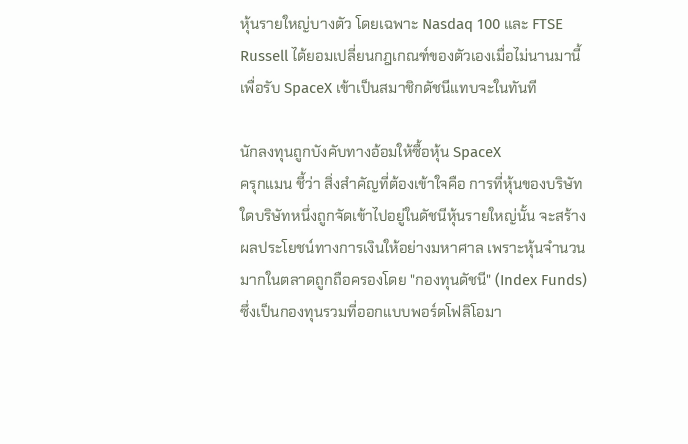หุ้นรายใหญ่บางตัว โดยเฉพาะ Nasdaq 100 และ FTSE Russell ได้ยอมเปลี่ยนกฎเกณฑ์ของตัวเองเมื่อไม่นานมานี้ เพื่อรับ SpaceX เข้าเป็นสมาชิกดัชนีแทบจะในทันที

นักลงทุนถูกบังคับทางอ้อมให้ซื้อหุ้น SpaceX
ครุกแมน ชี้ว่า สิ่งสำคัญที่ต้องเข้าใจคือ การที่หุ้นของบริษัทใดบริษัทหนึ่งถูกจัดเข้าไปอยู่ในดัชนีหุ้นรายใหญ่นั้น จะสร้างผลประโยชน์ทางการเงินให้อย่างมหาศาล เพราะหุ้นจำนวนมากในตลาดถูกถือครองโดย "กองทุนดัชนี" (Index Funds) ซึ่งเป็นกองทุนรวมที่ออกแบบพอร์ตโฟลิโอมา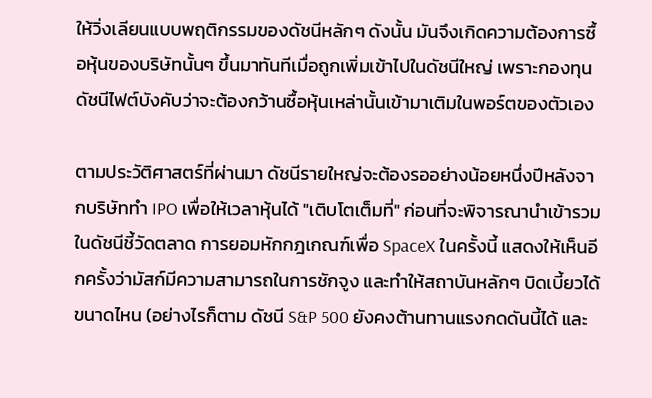ให้วิ่งเลียนแบบพฤติกรรมของดัชนีหลักๆ ดังนั้น มันจึงเกิดความต้องการซื้อหุ้นของบริษัทนั้นๆ ขึ้นมาทันทีเมื่อถูกเพิ่มเข้าไปในดัชนีใหญ่ เพราะกองทุนดัชนีไฟต์บังคับว่าจะต้องกว้านซื้อหุ้นเหล่านั้นเข้ามาเติมในพอร์ตของตัวเอง

ตามประวัติศาสตร์ที่ผ่านมา ดัชนีรายใหญ่จะต้องรออย่างน้อยหนึ่งปีหลังจากบริษัททำ IPO เพื่อให้เวลาหุ้นได้ "เติบโตเต็มที่" ก่อนที่จะพิจารณานำเข้ารวมในดัชนีชี้วัดตลาด การยอมหักกฎเกณฑ์เพื่อ SpaceX ในครั้งนี้ แสดงให้เห็นอีกครั้งว่ามัสก์มีความสามารถในการชักจูง และทำให้สถาบันหลักๆ บิดเบี้ยวได้ขนาดไหน (อย่างไรก็ตาม ดัชนี S&P 500 ยังคงต้านทานแรงกดดันนี้ได้ และ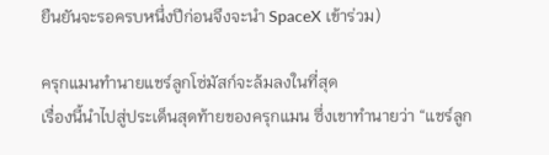ยืนยันจะรอครบหนึ่งปีก่อนจึงจะนำ SpaceX เข้าร่วม)

ครุกแมนทำนายแชร์ลูกโซ่มัสก์จะล้มลงในที่สุด
เรื่องนี้นำไปสู่ประเด็นสุดท้ายของครุกแมน ซึ่งเขาทำนายว่า “แชร์ลูก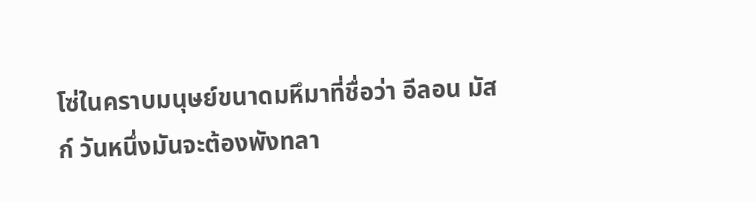โซ่ในคราบมนุษย์ขนาดมหึมาที่ชื่อว่า อีลอน มัสก์ วันหนึ่งมันจะต้องพังทลา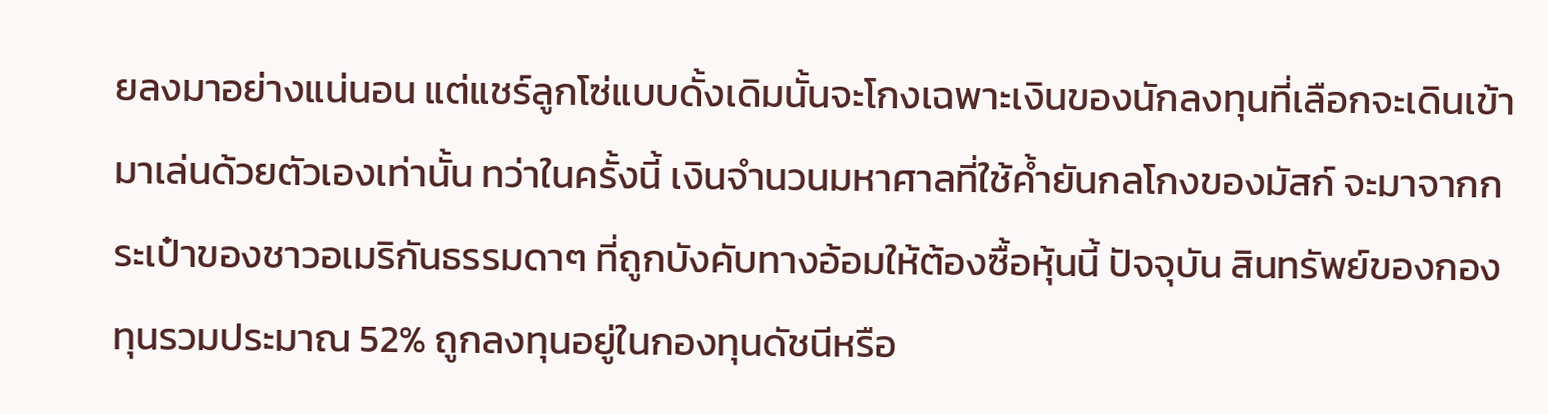ยลงมาอย่างแน่นอน แต่แชร์ลูกโซ่แบบดั้งเดิมนั้นจะโกงเฉพาะเงินของนักลงทุนที่เลือกจะเดินเข้ามาเล่นด้วยตัวเองเท่านั้น ทว่าในครั้งนี้ เงินจำนวนมหาศาลที่ใช้ค้ำยันกลโกงของมัสก์ จะมาจากกระเป๋าของชาวอเมริกันธรรมดาๆ ที่ถูกบังคับทางอ้อมให้ต้องซื้อหุ้นนี้ ปัจจุบัน สินทรัพย์ของกองทุนรวมประมาณ 52% ถูกลงทุนอยู่ในกองทุนดัชนีหรือ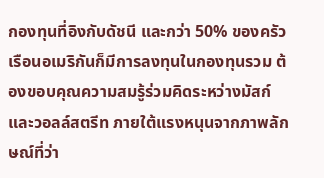กองทุนที่อิงกับดัชนี และกว่า 50% ของครัวเรือนอเมริกันก็มีการลงทุนในกองทุนรวม ต้องขอบคุณความสมรู้ร่วมคิดระหว่างมัสก์ และวอลล์สตรีท ภายใต้แรงหนุนจากภาพลักษณ์ที่ว่า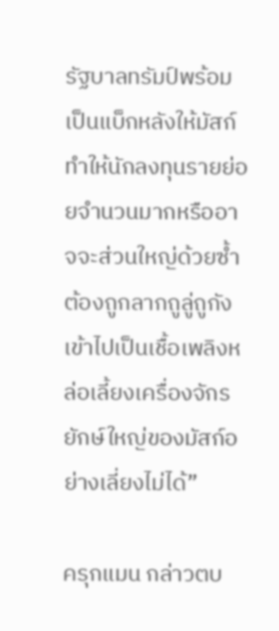รัฐบาลทรัมป์พร้อมเป็นแบ็กหลังให้มัสก์ ทำให้นักลงทุนรายย่อยจำนวนมากหรืออาจจะส่วนใหญ่ด้วยซ้ำ ต้องถูกลากถูลู่ถูกังเข้าไปเป็นเชื้อเพลิงหล่อเลี้ยงเครื่องจักรยักษ์ใหญ่ของมัสก์อย่างเลี่ยงไม่ได้”

ครุกแมน กล่าวตบ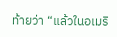ท้ายว่า “แล้วในอเมริ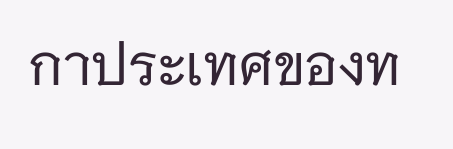กาประเทศของท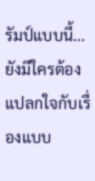รัมป์แบบนี้... ยังมีใครต้องแปลกใจกับเรื่องแบบ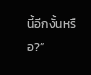นี้อีกงั้นหรือ?”